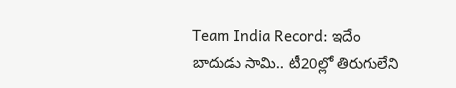Team India Record: ఇదేం బాదుడు సామి.. టీ20ల్లో తిరుగులేని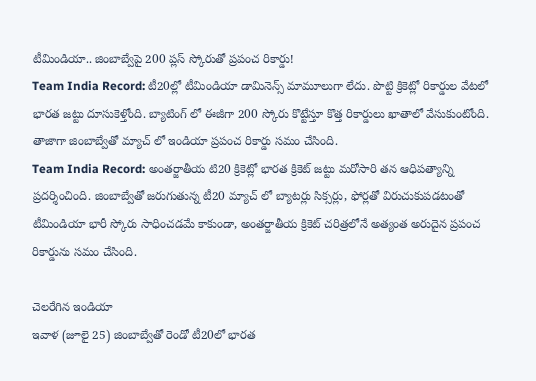టీమిండియా.. జింబాబ్వేపై 200 ప్లస్ స్కోరుతో ప్రపంచ రికార్డు!
Team India Record: టీ20ల్లో టీమిండియా డామినెన్స్ మామూలుగా లేదు. పొట్టి క్రికెట్లో రికార్డుల వేటలో భారత జట్టు దూసుకెళ్తోంది. బ్యాటింగ్ లో ఈజీగా 200 స్కోరు కొట్టేస్తూ కొత్త రికార్డులు ఖాతాలో వేసుకుంటోంది. తాజాగా జింబాబ్వేతో మ్యాచ్ లో ఇండియా ప్రపంచ రికార్డు సమం చేసింది.
Team India Record: అంతర్జాతీయ టి20 క్రికెట్లో భారత క్రికెట్ జట్టు మరోసారి తన ఆధిపత్యాన్ని ప్రదర్శించింది. జింబాబ్వేతో జరుగుతున్న టీ20 మ్యాచ్ లో బ్యాటర్లు సిక్సర్లు, ఫోర్లతో విరుచుకుపడటంతో టీమిండియా భారీ స్కోరు సాధించడమే కాకుండా, అంతర్జాతీయ క్రికెట్ చరిత్రలోనే అత్యంత అరుదైన ప్రపంచ రికార్డును సమం చేసింది.

చెలరేగిన ఇండియా
ఇవాళ (జూలై 25) జింబాబ్వేతో రెండో టీ20లో భారత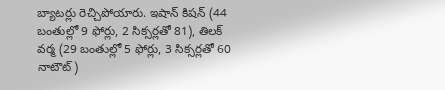బ్యాటర్లు రెచ్చిపోయారు. ఇషాన్ కిషన్ (44 బంతుల్లో 9 ఫోర్లు, 2 సిక్సర్లతో 81), తిలక్ వర్మ (29 బంతుల్లో 5 ఫోర్లు, 3 సిక్సర్లతో 60 నాటౌట్)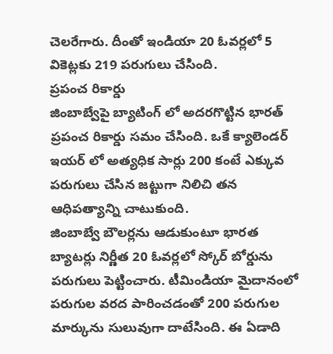చెలరేగారు. దీంతో ఇండియా 20 ఓవర్లలో 5 వికెట్లకు 219 పరుగులు చేసింది.
ప్రపంచ రికార్డు
జింబాబ్వేపై బ్యాటింగ్ లో అదరగొట్టిన భారత్ ప్రపంచ రికార్డు సమం చేసింది. ఒకే క్యాలెండర్ ఇయర్ లో అత్యధిక సార్లు 200 కంటే ఎక్కువ పరుగులు చేసిన జట్టుగా నిలిచి తన ఆధిపత్యాన్ని చాటుకుంది.
జింబాబ్వే బౌలర్లను ఆడుకుంటూ భారత బ్యాటర్లు నిర్ణీత 20 ఓవర్లలో స్కోర్ బోర్డును పరుగులు పెట్టించారు. టీమిండియా మైదానంలో పరుగుల వరద పారించడంతో 200 పరుగుల మార్కును సులువుగా దాటేసింది. ఈ ఏడాది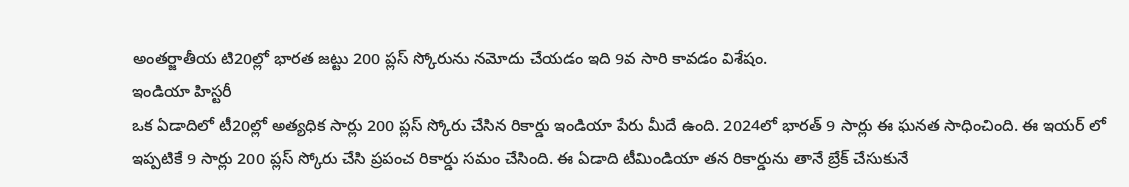అంతర్జాతీయ టి20ల్లో భారత జట్టు 200 ప్లస్ స్కోరును నమోదు చేయడం ఇది 9వ సారి కావడం విశేషం.
ఇండియా హిస్టరీ
ఒక ఏడాదిలో టీ20ల్లో అత్యధిక సార్లు 200 ప్లస్ స్కోరు చేసిన రికార్డు ఇండియా పేరు మీదే ఉంది. 2024లో భారత్ 9 సార్లు ఈ ఘనత సాధించింది. ఈ ఇయర్ లో ఇప్పటికే 9 సార్లు 200 ప్లస్ స్కోరు చేసి ప్రపంచ రికార్డు సమం చేసింది. ఈ ఏడాది టీమిండియా తన రికార్డును తానే బ్రేక్ చేసుకునే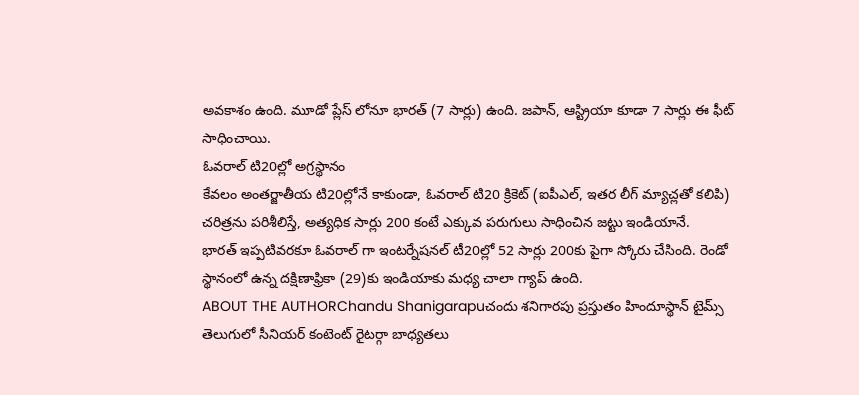అవకాశం ఉంది. మూడో ప్లేస్ లోనూ భారత్ (7 సార్లు) ఉంది. జపాన్, ఆస్ట్రియా కూడా 7 సార్లు ఈ ఫీట్ సాధించాయి.
ఓవరాల్ టి20ల్లో అగ్రస్థానం
కేవలం అంతర్జాతీయ టి20ల్లోనే కాకుండా, ఓవరాల్ టి20 క్రికెట్ (ఐపీఎల్, ఇతర లీగ్ మ్యాచ్లతో కలిపి) చరిత్రను పరిశీలిస్తే, అత్యధిక సార్లు 200 కంటే ఎక్కువ పరుగులు సాధించిన జట్టు ఇండియానే.
భారత్ ఇప్పటివరకూ ఓవరాల్ గా ఇంటర్నేషనల్ టీ20ల్లో 52 సార్లు 200కు పైగా స్కోరు చేసింది. రెండో స్థానంలో ఉన్న దక్షిణాఫ్రికా (29)కు ఇండియాకు మధ్య చాలా గ్యాప్ ఉంది.
ABOUT THE AUTHORChandu Shanigarapuచందు శనిగారపు ప్రస్తుతం హిందూస్థాన్ టైమ్స్ తెలుగులో సీనియర్ కంటెంట్ రైటర్గా బాధ్యతలు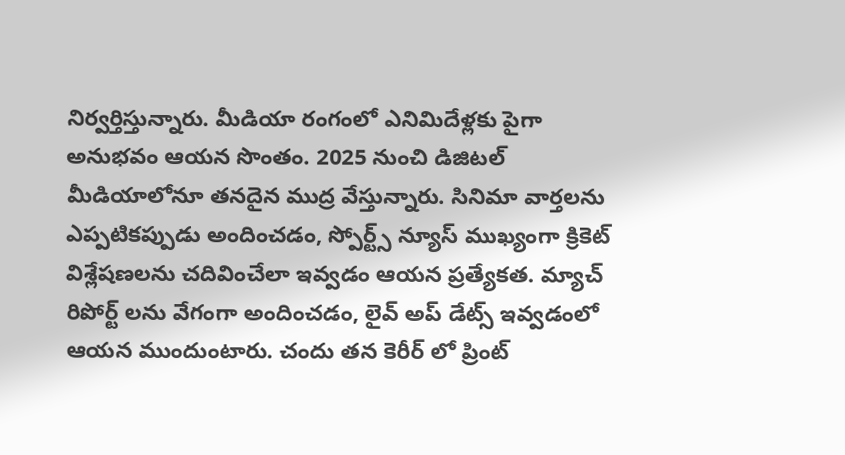నిర్వర్తిస్తున్నారు. మీడియా రంగంలో ఎనిమిదేళ్లకు పైగా అనుభవం ఆయన సొంతం. 2025 నుంచి డిజిటల్ మీడియాలోనూ తనదైన ముద్ర వేస్తున్నారు. సినిమా వార్తలను ఎప్పటికప్పుడు అందించడం, స్పోర్ట్స్ న్యూస్ ముఖ్యంగా క్రికెట్ విశ్లేషణలను చదివించేలా ఇవ్వడం ఆయన ప్రత్యేకత. మ్యాచ్ రిపోర్ట్ లను వేగంగా అందించడం, లైవ్ అప్ డేట్స్ ఇవ్వడంలో ఆయన ముందుంటారు. చందు తన కెరీర్ లో ప్రింట్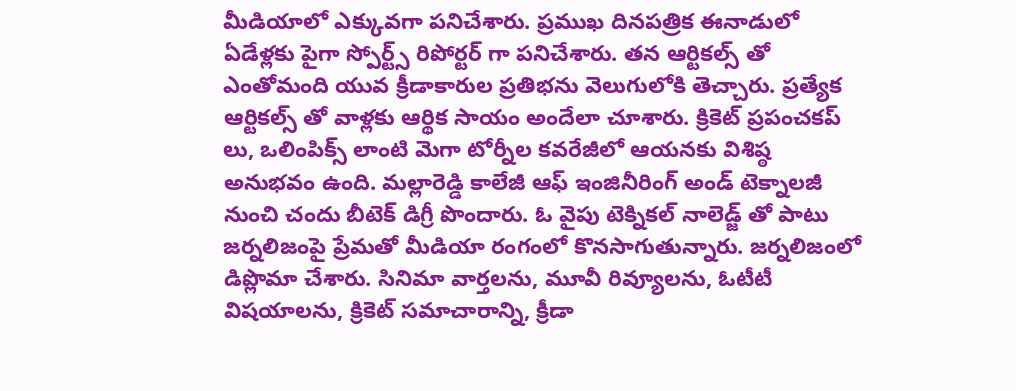మీడియాలో ఎక్కువగా పనిచేశారు. ప్రముఖ దినపత్రిక ఈనాడులో ఏడేళ్లకు పైగా స్పోర్ట్స్ రిపోర్టర్ గా పనిచేశారు. తన ఆర్టికల్స్ తో ఎంతోమంది యువ క్రీడాకారుల ప్రతిభను వెలుగులోకి తెచ్చారు. ప్రత్యేక ఆర్టికల్స్ తో వాళ్లకు ఆర్థిక సాయం అందేలా చూశారు. క్రికెట్ ప్రపంచకప్ లు, ఒలింపిక్స్ లాంటి మెగా టోర్నీల కవరేజీలో ఆయనకు విశిష్ఠ అనుభవం ఉంది. మల్లారెడ్డి కాలేజీ ఆఫ్ ఇంజినీరింగ్ అండ్ టెక్నాలజీ నుంచి చందు బీటెక్ డిగ్రీ పొందారు. ఓ వైపు టెక్నికల్ నాలెడ్జ్ తో పాటు జర్నలిజంపై ప్రేమతో మీడియా రంగంలో కొనసాగుతున్నారు. జర్నలిజంలో డిప్లొమా చేశారు. సినిమా వార్తలను, మూవీ రివ్యూలను, ఓటీటీ విషయాలను, క్రికెట్ సమాచారాన్ని, క్రీడా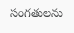సంగతులను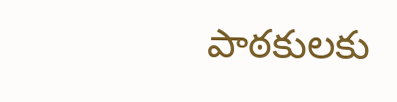పాఠకులకు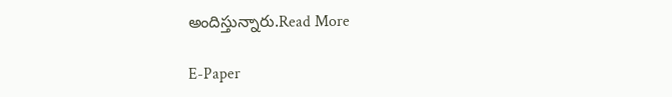అందిస్తున్నారు.Read More

E-Paper